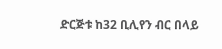ድርጅቱ ከ32 ቢሊየን ብር በላይ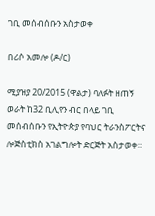ገቢ መሰብሰቡን አስታወቀ

በሪሶ አመሎ (ዶ/ር)

ሚያዝያ 20/2015 (ዋልታ) ባለፉት ዘጠኝ ወራት ከ32 ቢሊየን ብር በላይ ገቢ መሰብሰቡን የኢትዮጵያ የባህር ትራንስፖርትና ሎጅስቲክስ አገልግሎት ድርጅት አስታወቀ።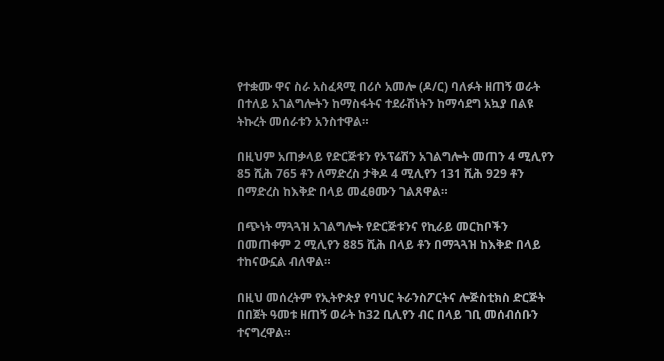የተቋሙ ዋና ስራ አስፈጻሚ በሪሶ አመሎ (ዶ/ር) ባለፉት ዘጠኝ ወራት በተለይ አገልግሎትን ከማስፋትና ተደራሽነትን ከማሳደግ አኳያ በልዩ ትኩረት መሰራቱን አንስተዋል።

በዚህም አጠቃላይ የድርጅቱን የኦፕሬሽን አገልግሎት መጠን 4 ሚሊየን 85 ሺሕ 765 ቶን ለማድረስ ታቅዶ 4 ሚሊየን 131 ሺሕ 929 ቶን በማድረስ ከእቅድ በላይ መፈፀሙን ገልጸዋል።

በጭነት ማጓጓዝ አገልግሎት የድርጅቱንና የኪራይ መርከቦችን በመጠቀም 2 ሚሊየን 885 ሺሕ በላይ ቶን በማጓጓዝ ከእቅድ በላይ ተከናውኗል ብለዋል።

በዚህ መሰረትም የኢትዮጵያ የባህር ትራንስፖርትና ሎጅስቲክስ ድርጅት በበጀት ዓመቱ ዘጠኝ ወራት ከ32 ቢሊየን ብር በላይ ገቢ መሰብሰቡን ተናግረዋል።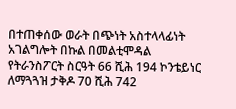በተጠቀሰው ወራት በጭነት አስተላላፊነት አገልግሎት በኩል በመልቲሞዳል የትራንስፖርት ስርዓት 66 ሺሕ 194 ኮንቴይነር ለማጓጓዝ ታቅዶ 70 ሺሕ 742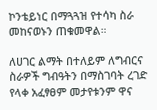ኮንቴይነር በማጓጓዝ የተሳካ ስራ መከናወኑን ጠቁመዋል።

ለሀገር ልማት በተለይም ለግብርና ስራዎች ግብዓትን በማስገባት ረገድ የላቀ አፈፃፀም መታየቱንም ዋና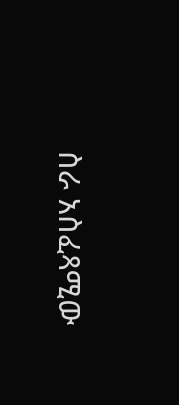ስራ አስፈጻሚው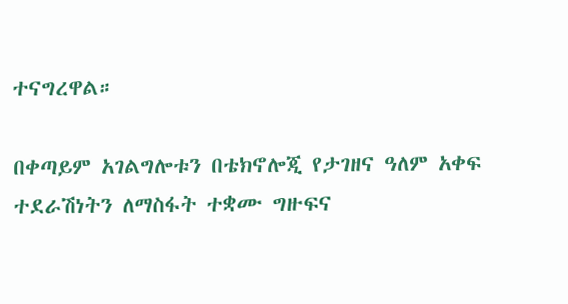ተናግረዋል።

በቀጣይም አገልግሎቱን በቴክኖሎጂ የታገዘና ዓለም አቀፍ ተደራሽነትን ለማስፋት ተቋሙ ግዙፍና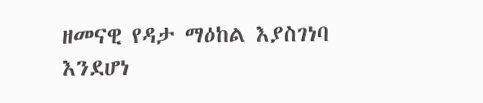ዘመናዊ የዳታ ማዕከል እያስገነባ እንደሆነ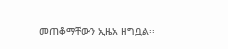መጠቆማቸውን ኢዜአ ዘግቧል፡፡